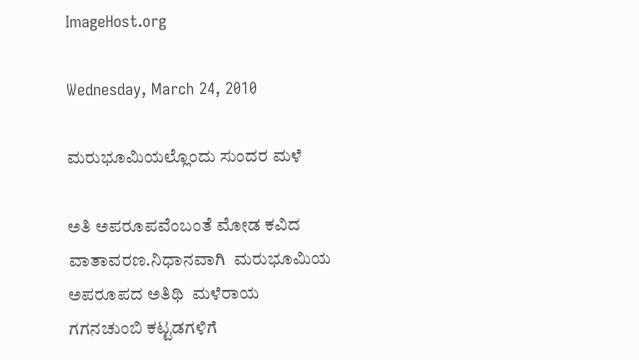ImageHost.org

Wednesday, March 24, 2010

ಮರುಭೂಮಿಯಲ್ಲೊಂದು ಸುಂದರ ಮಳೆ

ಅತಿ ಅಪರೂಪವೆಂಬಂತೆ ಮೋಡ ಕವಿದ ವಾತಾವರಣ.ನಿಧಾನವಾಗಿ  ಮರುಭೂಮಿಯ ಅಪರೂಪದ ಅತಿಥಿ  ಮಳೆರಾಯ ಗಗನಚುಂಬಿ ಕಟ್ಟಡಗಳಿಗೆ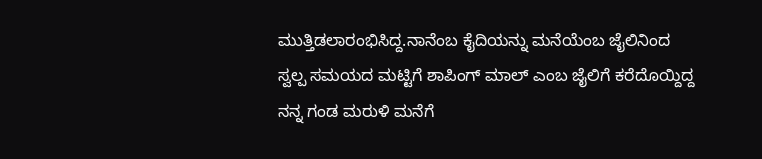ಮುತ್ತಿಡಲಾರಂಭಿಸಿದ್ದ.ನಾನೆಂಬ ಕೈದಿಯನ್ನು ಮನೆಯೆಂಬ ಜೈಲಿನಿಂದ ಸ್ವಲ್ಪ ಸಮಯದ ಮಟ್ಟಿಗೆ ಶಾಪಿಂಗ್ ಮಾಲ್ ಎಂಬ ಜೈಲಿಗೆ ಕರೆದೊಯ್ದಿದ್ದ ನನ್ನ ಗಂಡ ಮರುಳಿ ಮನೆಗೆ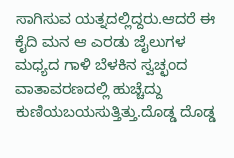ಸಾಗಿಸುವ ಯತ್ನದಲ್ಲಿದ್ದರು.ಆದರೆ ಈ  ಕೈದಿ ಮನ ಆ ಎರಡು ಜೈಲುಗಳ ಮಧ್ಯದ ಗಾಳಿ ಬೆಳಕಿನ ಸ್ವಚ್ಛಂದ ವಾತಾವರಣದಲ್ಲಿ ಹುಚ್ಚೆದ್ದು ಕುಣಿಯಬಯಸುತ್ತಿತ್ತು.ದೊಡ್ಡ ದೊಡ್ಡ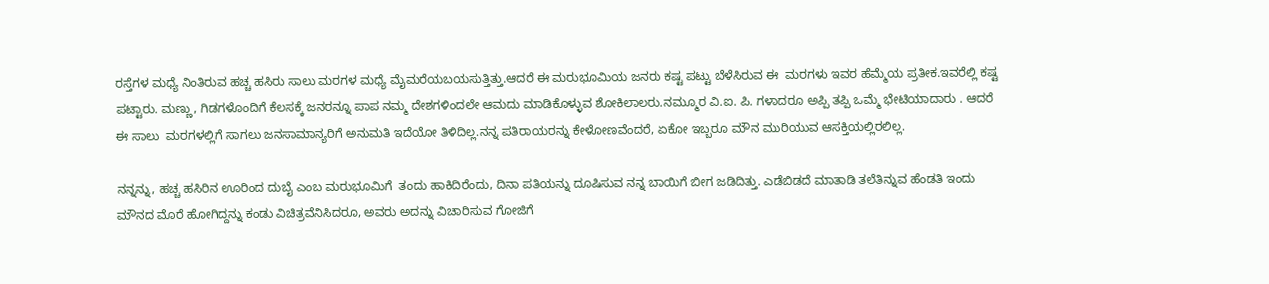ರಸ್ತೆಗಳ ಮಧ್ಯೆ ನಿಂತಿರುವ ಹಚ್ಚ ಹಸಿರು ಸಾಲು ಮರಗಳ ಮಧ್ಯೆ ಮೈಮರೆಯಬಯಸುತ್ತಿತ್ತು.ಆದರೆ ಈ ಮರುಭೂಮಿಯ ಜನರು ಕಷ್ಟ ಪಟ್ಟು ಬೆಳೆಸಿರುವ ಈ  ಮರಗಳು ಇವರ ಹೆಮ್ಮೆಯ ಪ್ರತೀಕ.ಇವರೆಲ್ಲಿ ಕಷ್ಟ ಪಟ್ಟಾರು. ಮಣ್ಣು, ಗಿಡಗಳೊಂದಿಗೆ ಕೆಲಸಕ್ಕೆ ಜನರನ್ನೂ ಪಾಪ ನಮ್ಮ ದೇಶಗಳಿಂದಲೇ ಆಮದು ಮಾಡಿಕೊಳ್ಳುವ ಶೋಕಿಲಾಲರು.ನಮ್ಮೂರ ವಿ.ಐ. ಪಿ. ಗಳಾದರೂ ಅಪ್ಪಿ ತಪ್ಪಿ ಒಮ್ಮೆ ಭೇಟಿಯಾದಾರು . ಆದರೆ ಈ ಸಾಲು  ಮರಗಳಲ್ಲಿಗೆ ಸಾಗಲು ಜನಸಾಮಾನ್ಯರಿಗೆ ಅನುಮತಿ ಇದೆಯೋ ತಿಳಿದಿಲ್ಲ.ನನ್ನ ಪತಿರಾಯರನ್ನು ಕೇಳೋಣವೆಂದರೆ, ಏಕೋ ಇಬ್ಬರೂ ಮೌನ ಮುರಿಯುವ ಆಸಕ್ತಿಯಲ್ಲಿರಲಿಲ್ಲ.

ನನ್ನನ್ನು, ಹಚ್ಚ ಹಸಿರಿನ ಊರಿಂದ ದುಬೈ ಎಂಬ ಮರುಭೂಮಿಗೆ  ತಂದು ಹಾಕಿದಿರೆಂದು, ದಿನಾ ಪತಿಯನ್ನು ದೂಷಿಸುವ ನನ್ನ ಬಾಯಿಗೆ ಬೀಗ ಜಡಿದಿತ್ತು. ಎಡೆಬಿಡದೆ ಮಾತಾಡಿ ತಲೆತಿನ್ನುವ ಹೆಂಡತಿ ಇಂದು ಮೌನದ ಮೊರೆ ಹೋಗಿದ್ದನ್ನು ಕಂಡು ವಿಚಿತ್ರವೆನಿಸಿದರೂ, ಅವರು ಅದನ್ನು ವಿಚಾರಿಸುವ ಗೋಜಿಗೆ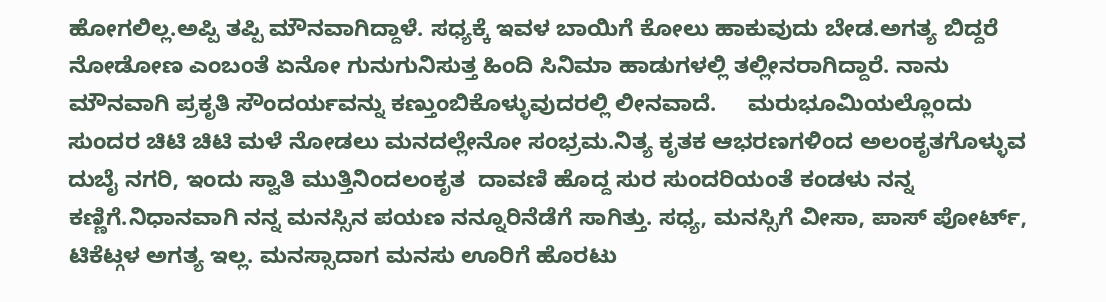ಹೋಗಲಿಲ್ಲ.ಅಪ್ಪಿ ತಪ್ಪಿ ಮೌನವಾಗಿದ್ದಾಳೆ. ಸಧ್ಯಕ್ಕೆ ಇವಳ ಬಾಯಿಗೆ ಕೋಲು ಹಾಕುವುದು ಬೇಡ.ಅಗತ್ಯ ಬಿದ್ದರೆ ನೋಡೋಣ ಎಂಬಂತೆ ಏನೋ ಗುನುಗುನಿಸುತ್ತ ಹಿಂದಿ ಸಿನಿಮಾ ಹಾಡುಗಳಲ್ಲಿ ತಲ್ಲೀನರಾಗಿದ್ದಾರೆ. ನಾನು ಮೌನವಾಗಿ ಪ್ರಕೃತಿ ಸೌಂದರ್ಯವನ್ನು ಕಣ್ತುಂಬಿಕೊಳ್ಳುವುದರಲ್ಲಿ ಲೀನವಾದೆ.     ಮರುಭೂಮಿಯಲ್ಲೊಂದು ಸುಂದರ ಚಿಟಿ ಚಿಟಿ ಮಳೆ ನೋಡಲು ಮನದಲ್ಲೇನೋ ಸಂಭ್ರಮ.ನಿತ್ಯ ಕೃತಕ ಆಭರಣಗಳಿಂದ ಅಲಂಕೃತಗೊಳ್ಳುವ ದುಬೈ ನಗರಿ, ಇಂದು ಸ್ವಾತಿ ಮುತ್ತಿನಿಂದಲಂಕೃತ  ದಾವಣಿ ಹೊದ್ದ ಸುರ ಸುಂದರಿಯಂತೆ ಕಂಡಳು ನನ್ನ ಕಣ್ಣಿಗೆ.ನಿಧಾನವಾಗಿ ನನ್ನ ಮನಸ್ಸಿನ ಪಯಣ ನನ್ನೂರಿನೆಡೆಗೆ ಸಾಗಿತ್ತು. ಸಧ್ಯ, ಮನಸ್ಸಿಗೆ ವೀಸಾ, ಪಾಸ್ ಪೋರ್ಟ್, ಟಿಕೆಟ್ಗಳ ಅಗತ್ಯ ಇಲ್ಲ. ಮನಸ್ಸಾದಾಗ ಮನಸು ಊರಿಗೆ ಹೊರಟು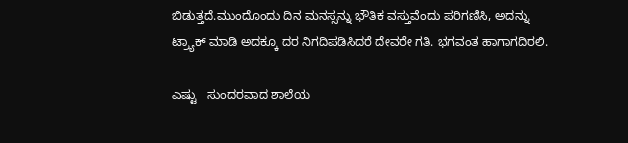ಬಿಡುತ್ತದೆ.ಮುಂದೊಂದು ದಿನ ಮನಸ್ಸನ್ನು ಭೌತಿಕ ವಸ್ತುವೆಂದು ಪರಿಗಣಿಸಿ, ಅದನ್ನು ಟ್ರ್ಯಾಕ್ ಮಾಡಿ ಅದಕ್ಕೂ ದರ ನಿಗದಿಪಡಿಸಿದರೆ ದೇವರೇ ಗತಿ. ಭಗವಂತ ಹಾಗಾಗದಿರಲಿ.

ಎಷ್ಟು   ಸುಂದರವಾದ ಶಾಲೆಯ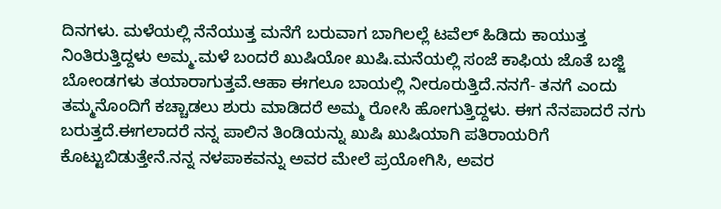ದಿನಗಳು. ಮಳೆಯಲ್ಲಿ ನೆನೆಯುತ್ತ ಮನೆಗೆ ಬರುವಾಗ ಬಾಗಿಲಲ್ಲೆ ಟವೆಲ್ ಹಿಡಿದು ಕಾಯುತ್ತ ನಿಂತಿರುತ್ತಿದ್ದಳು ಅಮ್ಮ.ಮಳೆ ಬಂದರೆ ಖುಷಿಯೋ ಖುಷಿ.ಮನೆಯಲ್ಲಿ ಸಂಜೆ ಕಾಫಿಯ ಜೊತೆ ಬಜ್ಜಿ ಬೋಂಡಗಳು ತಯಾರಾಗುತ್ತವೆ.ಆಹಾ ಈಗಲೂ ಬಾಯಲ್ಲಿ ನೀರೂರುತ್ತಿದೆ.ನನಗೆ- ತನಗೆ ಎಂದು ತಮ್ಮನೊಂದಿಗೆ ಕಚ್ಚಾಡಲು ಶುರು ಮಾಡಿದರೆ ಅಮ್ಮ ರೋಸಿ ಹೋಗುತ್ತಿದ್ದಳು. ಈಗ ನೆನಪಾದರೆ ನಗು ಬರುತ್ತದೆ.ಈಗಲಾದರೆ ನನ್ನ ಪಾಲಿನ ತಿಂಡಿಯನ್ನು ಖುಷಿ ಖುಷಿಯಾಗಿ ಪತಿರಾಯರಿಗೆ ಕೊಟ್ಟುಬಿಡುತ್ತೇನೆ.ನನ್ನ ನಳಪಾಕವನ್ನು ಅವರ ಮೇಲೆ ಪ್ರಯೋಗಿಸಿ, ಅವರ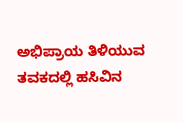ಅಭಿಪ್ರಾಯ ತಿಳಿಯುವ ತವಕದಲ್ಲಿ ಹಸಿವಿನ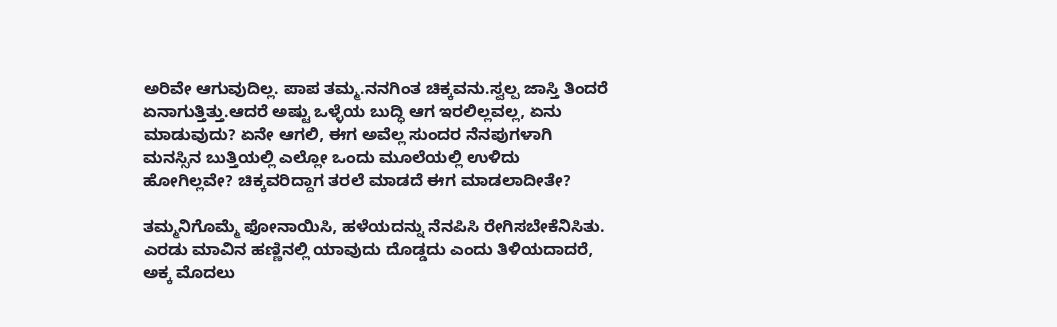ಅರಿವೇ ಆಗುವುದಿಲ್ಲ. ಪಾಪ ತಮ್ಮ.ನನಗಿಂತ ಚಿಕ್ಕವನು.ಸ್ವಲ್ಪ ಜಾಸ್ತಿ ತಿಂದರೆ ಏನಾಗುತ್ತಿತ್ತು.ಆದರೆ ಅಷ್ಟು ಒಳ್ಳೆಯ ಬುದ್ಧಿ ಆಗ ಇರಲಿಲ್ಲವಲ್ಲ, ಏನು ಮಾಡುವುದು? ಏನೇ ಆಗಲಿ, ಈಗ ಅವೆಲ್ಲ ಸುಂದರ ನೆನಪುಗಳಾಗಿ ಮನಸ್ಸಿನ ಬುತ್ತಿಯಲ್ಲಿ ಎಲ್ಲೋ ಒಂದು ಮೂಲೆಯಲ್ಲಿ ಉಳಿದು ಹೋಗಿಲ್ಲವೇ? ಚಿಕ್ಕವರಿದ್ದಾಗ ತರಲೆ ಮಾಡದೆ ಈಗ ಮಾಡಲಾದೀತೇ?

ತಮ್ಮನಿಗೊಮ್ಮೆ ಫೋನಾಯಿಸಿ, ಹಳೆಯದನ್ನು ನೆನಪಿಸಿ ರೇಗಿಸಬೇಕೆನಿಸಿತು.  ಎರಡು ಮಾವಿನ ಹಣ್ಣಿನಲ್ಲಿ ಯಾವುದು ದೊಡ್ಡದು ಎಂದು ತಿಳಿಯದಾದರೆ, ಅಕ್ಕ ಮೊದಲು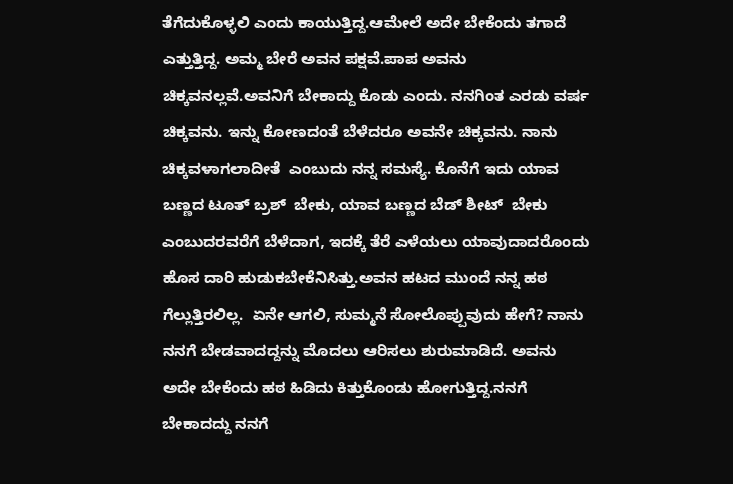ತೆಗೆದುಕೊಳ್ಳಲಿ ಎಂದು ಕಾಯುತ್ತಿದ್ದ.ಆಮೇಲೆ ಅದೇ ಬೇಕೆಂದು ತಗಾದೆ ಎತ್ತುತ್ತಿದ್ದ. ಅಮ್ಮ ಬೇರೆ ಅವನ ಪಕ್ಷವೆ.ಪಾಪ ಅವನು ಚಿಕ್ಕವನಲ್ಲವೆ.ಅವನಿಗೆ ಬೇಕಾದ್ದು ಕೊಡು ಎಂದು. ನನಗಿಂತ ಎರಡು ವರ್ಷ ಚಿಕ್ಕವನು. ಇನ್ನು ಕೋಣದಂತೆ ಬೆಳೆದರೂ ಅವನೇ ಚಿಕ್ಕವನು. ನಾನು ಚಿಕ್ಕವಳಾಗಲಾದೀತೆ  ಎಂಬುದು ನನ್ನ ಸಮಸ್ಯೆ. ಕೊನೆಗೆ ಇದು ಯಾವ ಬಣ್ಣದ ಟೂತ್ ಬ್ರಶ್  ಬೇಕು, ಯಾವ ಬಣ್ಣದ ಬೆಡ್ ಶೀಟ್  ಬೇಕು ಎಂಬುದರವರೆಗೆ ಬೆಳೆದಾಗ, ಇದಕ್ಕೆ ತೆರೆ ಎಳೆಯಲು ಯಾವುದಾದರೊಂದು ಹೊಸ ದಾರಿ ಹುಡುಕಬೇಕೆನಿಸಿತ್ತು.ಅವನ ಹಟದ ಮುಂದೆ ನನ್ನ ಹಠ ಗೆಲ್ಲುತ್ತಿರಲಿಲ್ಲ.  ಏನೇ ಆಗಲಿ, ಸುಮ್ಮನೆ ಸೋಲೊಪ್ಪುವುದು ಹೇಗೆ? ನಾನು ನನಗೆ ಬೇಡವಾದದ್ದನ್ನು ಮೊದಲು ಆರಿಸಲು ಶುರುಮಾಡಿದೆ. ಅವನು ಅದೇ ಬೇಕೆಂದು ಹಠ ಹಿಡಿದು ಕಿತ್ತುಕೊಂಡು ಹೋಗುತ್ತಿದ್ದ.ನನಗೆ ಬೇಕಾದದ್ದು ನನಗೆ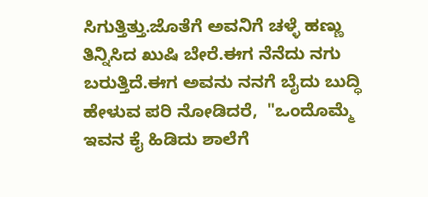ಸಿಗುತ್ತಿತ್ತು.ಜೊತೆಗೆ ಅವನಿಗೆ ಚಳ್ಳೆ ಹಣ್ಣು ತಿನ್ನಿಸಿದ ಖುಷಿ ಬೇರೆ.ಈಗ ನೆನೆದು ನಗು ಬರುತ್ತಿದೆ.ಈಗ ಅವನು ನನಗೆ ಬೈದು ಬುದ್ಧಿ ಹೇಳುವ ಪರಿ ನೋಡಿದರೆ,  "ಒಂದೊಮ್ಮೆ ಇವನ ಕೈ ಹಿಡಿದು ಶಾಲೆಗೆ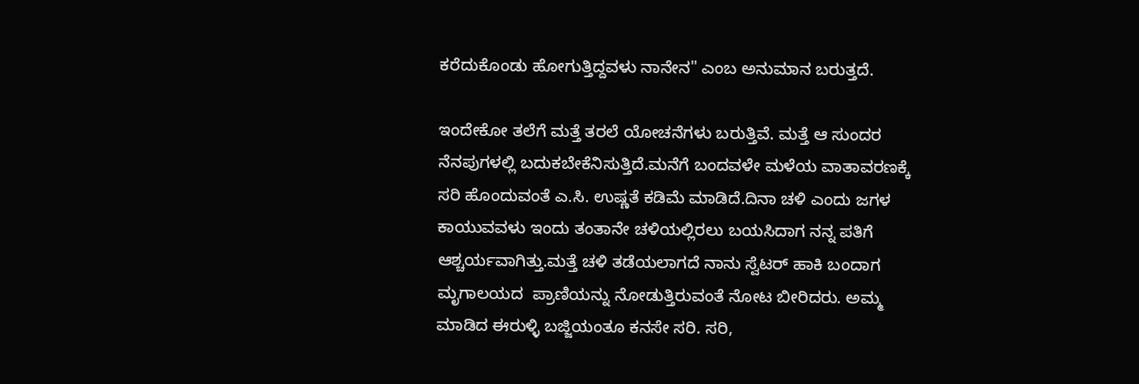ಕರೆದುಕೊಂಡು ಹೋಗುತ್ತಿದ್ದವಳು ನಾನೇನ" ಎಂಬ ಅನುಮಾನ ಬರುತ್ತದೆ.

ಇಂದೇಕೋ ತಲೆಗೆ ಮತ್ತೆ ತರಲೆ ಯೋಚನೆಗಳು ಬರುತ್ತಿವೆ. ಮತ್ತೆ ಆ ಸುಂದರ ನೆನಪುಗಳಲ್ಲಿ ಬದುಕಬೇಕೆನಿಸುತ್ತಿದೆ.ಮನೆಗೆ ಬಂದವಳೇ ಮಳೆಯ ವಾತಾವರಣಕ್ಕೆ ಸರಿ ಹೊಂದುವಂತೆ ಎ.ಸಿ. ಉಷ್ಣತೆ ಕಡಿಮೆ ಮಾಡಿದೆ.ದಿನಾ ಚಳಿ ಎಂದು ಜಗಳ ಕಾಯುವವಳು ಇಂದು ತಂತಾನೇ ಚಳಿಯಲ್ಲಿರಲು ಬಯಸಿದಾಗ ನನ್ನ ಪತಿಗೆ ಆಶ್ಚರ್ಯವಾಗಿತ್ತು.ಮತ್ತೆ ಚಳಿ ತಡೆಯಲಾಗದೆ ನಾನು ಸ್ವೆಟರ್ ಹಾಕಿ ಬಂದಾಗ  ಮೃಗಾಲಯದ  ಪ್ರಾಣಿಯನ್ನು ನೋಡುತ್ತಿರುವಂತೆ ನೋಟ ಬೀರಿದರು. ಅಮ್ಮ ಮಾಡಿದ ಈರುಳ್ಳಿ ಬಜ್ಜಿಯಂತೂ ಕನಸೇ ಸರಿ. ಸರಿ,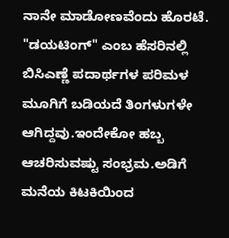ನಾನೇ ಮಾಡೋಣವೆಂದು ಹೊರಟೆ. "ಡಯಟಿಂಗ್" ಎಂಬ ಹೆಸರಿನಲ್ಲಿ ಬಿಸಿಎಣ್ಣೆ ಪದಾರ್ಥಗಳ ಪರಿಮಳ ಮೂಗಿಗೆ ಬಡಿಯದೆ ತಿಂಗಳುಗಳೇ ಆಗಿದ್ದವು.ಇಂದೇಕೋ ಹಬ್ಬ ಆಚರಿಸುವಷ್ಟು ಸಂಭ್ರಮ.ಅಡಿಗೆ ಮನೆಯ ಕಿಟಕಿಯಿಂದ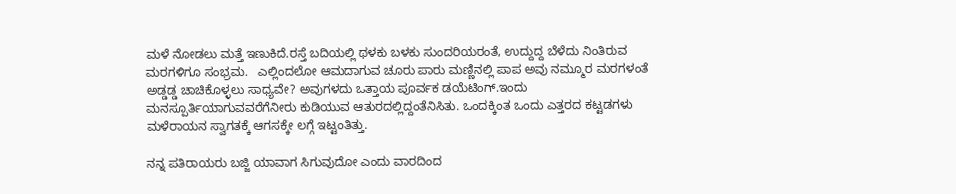ಮಳೆ ನೋಡಲು ಮತ್ತೆ ಇಣುಕಿದೆ.ರಸ್ತೆ ಬದಿಯಲ್ಲಿ ಥಳಕು ಬಳಕು ಸುಂದರಿಯರಂತೆ, ಉದ್ದುದ್ದ ಬೆಳೆದು ನಿಂತಿರುವ ಮರಗಳಿಗೂ ಸಂಭ್ರಮ.   ಎಲ್ಲಿಂದಲೋ ಆಮದಾಗುವ ಚೂರು ಪಾರು ಮಣ್ಣಿನಲ್ಲಿ ಪಾಪ ಅವು ನಮ್ಮೂರ ಮರಗಳಂತೆ ಅಡ್ಡಡ್ಡ ಚಾಚಿಕೊಳ್ಳಲು ಸಾಧ್ಯವೇ? ಅವುಗಳದು ಒತ್ತಾಯ ಪೂರ್ವಕ ಡಯೆಟಿಂಗ್.ಇಂದು ಮನಸ್ಪೂರ್ತಿಯಾಗುವವರೆಗೆನೀರು ಕುಡಿಯುವ ಆತುರದಲ್ಲಿದ್ದಂತೆನಿಸಿತು. ಒಂದಕ್ಕಿಂತ ಒಂದು ಎತ್ತರದ ಕಟ್ಟಡಗಳು ಮಳೆರಾಯನ ಸ್ವಾಗತಕ್ಕೆ ಆಗಸಕ್ಕೇ ಲಗ್ಗೆ ಇಟ್ಟಂತಿತ್ತು.

ನನ್ನ ಪತಿರಾಯರು ಬಜ್ಜಿ ಯಾವಾಗ ಸಿಗುವುದೋ ಎಂದು ವಾರದಿಂದ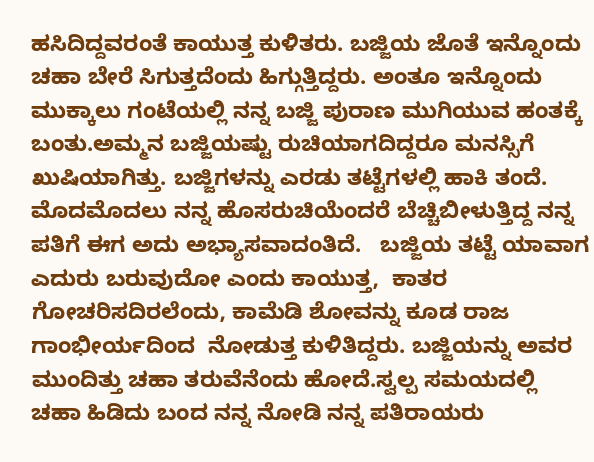ಹಸಿದಿದ್ದವರಂತೆ ಕಾಯುತ್ತ ಕುಳಿತರು. ಬಜ್ಜಿಯ ಜೊತೆ ಇನ್ನೊಂದು ಚಹಾ ಬೇರೆ ಸಿಗುತ್ತದೆಂದು ಹಿಗ್ಗುತ್ತಿದ್ದರು. ಅಂತೂ ಇನ್ನೊಂದು ಮುಕ್ಕಾಲು ಗಂಟೆಯಲ್ಲಿ ನನ್ನ ಬಜ್ಜಿ ಪುರಾಣ ಮುಗಿಯುವ ಹಂತಕ್ಕೆ ಬಂತು.ಅಮ್ಮನ ಬಜ್ಜಿಯಷ್ಟು ರುಚಿಯಾಗದಿದ್ದರೂ ಮನಸ್ಸಿಗೆ ಖುಷಿಯಾಗಿತ್ತು. ಬಜ್ಜಿಗಳನ್ನು ಎರಡು ತಟ್ಟೆಗಳಲ್ಲಿ ಹಾಕಿ ತಂದೆ. ಮೊದಮೊದಲು ನನ್ನ ಹೊಸರುಚಿಯೆಂದರೆ ಬೆಚ್ಚಿಬೀಳುತ್ತಿದ್ದ ನನ್ನ ಪತಿಗೆ ಈಗ ಅದು ಅಭ್ಯಾಸವಾದಂತಿದೆ.   ಬಜ್ಜಿಯ ತಟ್ಟೆ ಯಾವಾಗ ಎದುರು ಬರುವುದೋ ಎಂದು ಕಾಯುತ್ತ,  ಕಾತರ ಗೋಚರಿಸದಿರಲೆಂದು, ಕಾಮೆಡಿ ಶೋವನ್ನು ಕೂಡ ರಾಜ ಗಾಂಭೀರ್ಯದಿಂದ  ನೋಡುತ್ತ ಕುಳಿತಿದ್ದರು. ಬಜ್ಜಿಯನ್ನು ಅವರ ಮುಂದಿತ್ತು ಚಹಾ ತರುವೆನೆಂದು ಹೋದೆ.ಸ್ವಲ್ಪ ಸಮಯದಲ್ಲಿ ಚಹಾ ಹಿಡಿದು ಬಂದ ನನ್ನ ನೋಡಿ ನನ್ನ ಪತಿರಾಯರು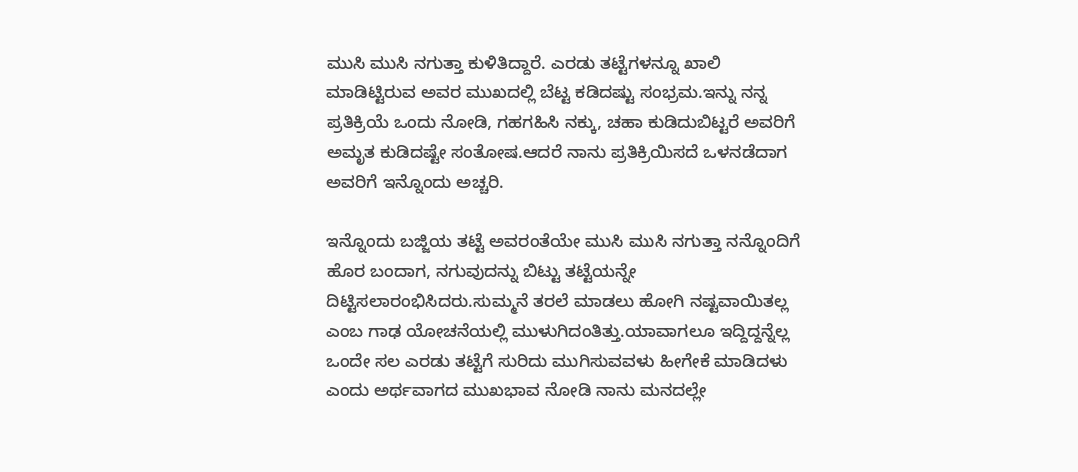ಮುಸಿ ಮುಸಿ ನಗುತ್ತಾ ಕುಳಿತಿದ್ದಾರೆ. ಎರಡು ತಟ್ಟೆಗಳನ್ನೂ ಖಾಲಿ ಮಾಡಿಟ್ಟಿರುವ ಅವರ ಮುಖದಲ್ಲಿ ಬೆಟ್ಟ ಕಡಿದಷ್ಟು ಸಂಭ್ರಮ.ಇನ್ನು ನನ್ನ ಪ್ರತಿಕ್ರಿಯೆ ಒಂದು ನೋಡಿ, ಗಹಗಹಿಸಿ ನಕ್ಕು, ಚಹಾ ಕುಡಿದುಬಿಟ್ಟರೆ ಅವರಿಗೆ ಅಮೃತ ಕುಡಿದಷ್ಟೇ ಸಂತೋಷ.ಆದರೆ ನಾನು ಪ್ರತಿಕ್ರಿಯಿಸದೆ ಒಳನಡೆದಾಗ ಅವರಿಗೆ ಇನ್ನೊಂದು ಅಚ್ಚರಿ.

ಇನ್ನೊಂದು ಬಜ್ಜಿಯ ತಟ್ಟೆ ಅವರಂತೆಯೇ ಮುಸಿ ಮುಸಿ ನಗುತ್ತಾ ನನ್ನೊಂದಿಗೆ ಹೊರ ಬಂದಾಗ, ನಗುವುದನ್ನು ಬಿಟ್ಟು ತಟ್ಟೆಯನ್ನೇ ದಿಟ್ಟಿಸಲಾರಂಭಿಸಿದರು.ಸುಮ್ಮನೆ ತರಲೆ ಮಾಡಲು ಹೋಗಿ ನಷ್ಟವಾಯಿತಲ್ಲ ಎಂಬ ಗಾಢ ಯೋಚನೆಯಲ್ಲಿ ಮುಳುಗಿದಂತಿತ್ತು.ಯಾವಾಗಲೂ ಇದ್ದಿದ್ದನ್ನೆಲ್ಲ ಒಂದೇ ಸಲ ಎರಡು ತಟ್ಟೆಗೆ ಸುರಿದು ಮುಗಿಸುವವಳು ಹೀಗೇಕೆ ಮಾಡಿದಳು ಎಂದು ಅರ್ಥವಾಗದ ಮುಖಭಾವ ನೋಡಿ ನಾನು ಮನದಲ್ಲೇ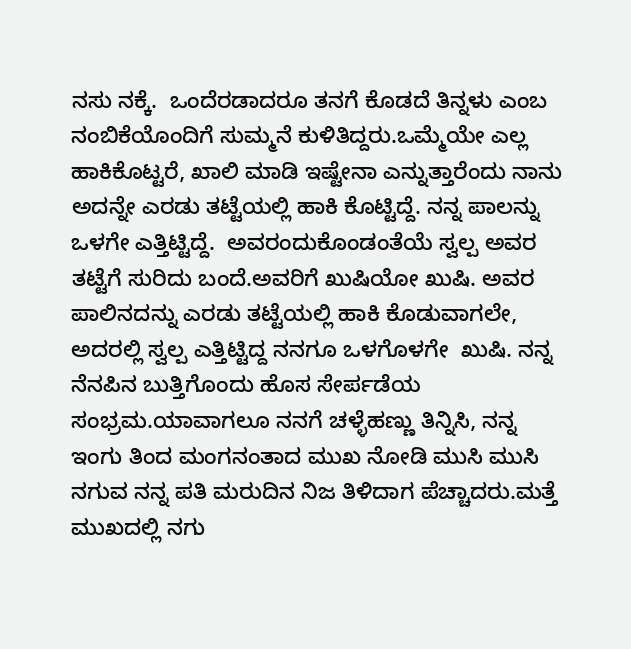ನಸು ನಕ್ಕೆ.  ಒಂದೆರಡಾದರೂ ತನಗೆ ಕೊಡದೆ ತಿನ್ನಳು ಎಂಬ ನಂಬಿಕೆಯೊಂದಿಗೆ ಸುಮ್ಮನೆ ಕುಳಿತಿದ್ದರು.ಒಮ್ಮೆಯೇ ಎಲ್ಲ ಹಾಕಿಕೊಟ್ಟರೆ, ಖಾಲಿ ಮಾಡಿ ಇಷ್ಟೇನಾ ಎನ್ನುತ್ತಾರೆಂದು ನಾನು ಅದನ್ನೇ ಎರಡು ತಟ್ಟೆಯಲ್ಲಿ ಹಾಕಿ ಕೊಟ್ಟಿದ್ದೆ. ನನ್ನ ಪಾಲನ್ನು ಒಳಗೇ ಎತ್ತಿಟ್ಟಿದ್ದೆ.  ಅವರಂದುಕೊಂಡಂತೆಯೆ ಸ್ವಲ್ಪ ಅವರ ತಟ್ಟೆಗೆ ಸುರಿದು ಬಂದೆ.ಅವರಿಗೆ ಖುಷಿಯೋ ಖುಷಿ. ಅವರ ಪಾಲಿನದನ್ನು ಎರಡು ತಟ್ಟೆಯಲ್ಲಿ ಹಾಕಿ ಕೊಡುವಾಗಲೇ, ಅದರಲ್ಲಿ ಸ್ವಲ್ಪ ಎತ್ತಿಟ್ಟಿದ್ದ ನನಗೂ ಒಳಗೊಳಗೇ  ಖುಷಿ. ನನ್ನ ನೆನಪಿನ ಬುತ್ತಿಗೊಂದು ಹೊಸ ಸೇರ್ಪಡೆಯ ಸಂಭ್ರಮ.ಯಾವಾಗಲೂ ನನಗೆ ಚಳ್ಳೆಹಣ್ಣು ತಿನ್ನಿಸಿ, ನನ್ನ ಇಂಗು ತಿಂದ ಮಂಗನಂತಾದ ಮುಖ ನೋಡಿ ಮುಸಿ ಮುಸಿ ನಗುವ ನನ್ನ ಪತಿ ಮರುದಿನ ನಿಜ ತಿಳಿದಾಗ ಪೆಚ್ಚಾದರು.ಮತ್ತೆ ಮುಖದಲ್ಲಿ ನಗು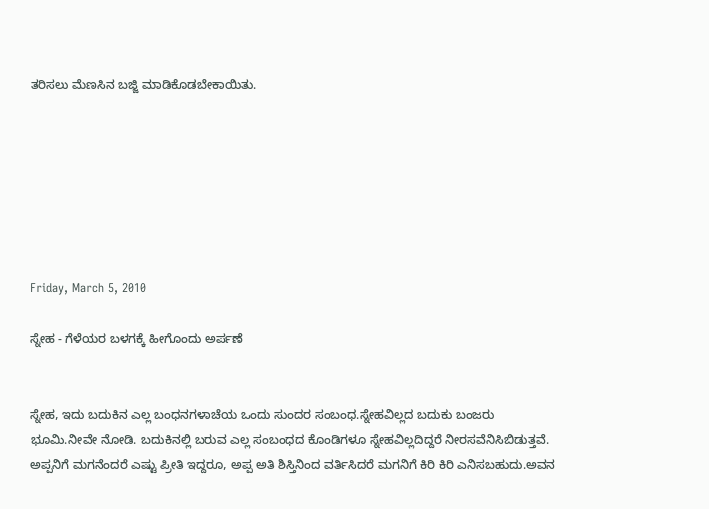ತರಿಸಲು ಮೆಣಸಿನ ಬಜ್ಜಿ ಮಾಡಿಕೊಡಬೇಕಾಯಿತು.







Friday, March 5, 2010

ಸ್ನೇಹ - ಗೆಳೆಯರ ಬಳಗಕ್ಕೆ ಹೀಗೊಂದು ಅರ್ಪಣೆ


ಸ್ನೇಹ, ಇದು ಬದುಕಿನ ಎಲ್ಲ ಬಂಧನಗಳಾಚೆಯ ಒಂದು ಸುಂದರ ಸಂಬಂಧ.ಸ್ನೇಹವಿಲ್ಲದ ಬದುಕು ಬಂಜರು ಭೂಮಿ.ನೀವೇ ನೋಡಿ. ಬದುಕಿನಲ್ಲಿ ಬರುವ ಎಲ್ಲ ಸಂಬಂಧದ ಕೊಂಡಿಗಳೂ ಸ್ನೇಹವಿಲ್ಲದಿದ್ದರೆ ನೀರಸವೆನಿಸಿಬಿಡುತ್ತವೆ. ಅಪ್ಪನಿಗೆ ಮಗನೆಂದರೆ ಎಷ್ಟು ಪ್ರೀತಿ ಇದ್ದರೂ, ಅಪ್ಪ ಅತಿ ಶಿಸ್ತಿನಿಂದ ವರ್ತಿಸಿದರೆ ಮಗನಿಗೆ ಕಿರಿ ಕಿರಿ ಎನಿಸಬಹುದು.ಅವನ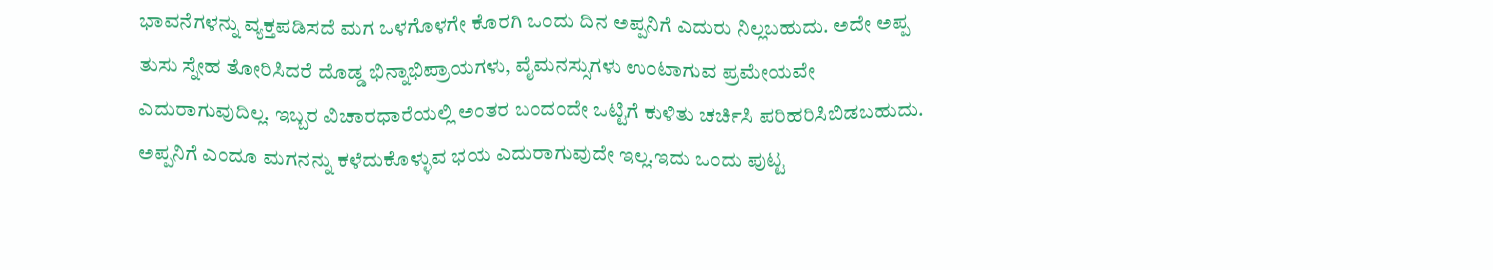ಭಾವನೆಗಳನ್ನು ವ್ಯಕ್ತಪಡಿಸದೆ ಮಗ ಒಳಗೊಳಗೇ ಕೊರಗಿ ಒಂದು ದಿನ ಅಪ್ಪನಿಗೆ ಎದುರು ನಿಲ್ಲಬಹುದು. ಅದೇ ಅಪ್ಪ ತುಸು ಸ್ನೇಹ ತೋರಿಸಿದರೆ ದೊಡ್ಡ ಭಿನ್ನಾಭಿಪ್ರಾಯಗಳು, ವೈಮನಸ್ಸುಗಳು ಉಂಟಾಗುವ ಪ್ರಮೇಯವೇ ಎದುರಾಗುವುದಿಲ್ಲ. ಇಬ್ಬರ ವಿಚಾರಧಾರೆಯಲ್ಲಿ ಅಂತರ ಬಂದಂದೇ ಒಟ್ಟಿಗೆ ಕುಳಿತು ಚರ್ಚಿಸಿ ಪರಿಹರಿಸಿಬಿಡಬಹುದು. ಅಪ್ಪನಿಗೆ ಎಂದೂ ಮಗನನ್ನು ಕಳೆದುಕೊಳ್ಳುವ ಭಯ ಎದುರಾಗುವುದೇ ಇಲ್ಲ.ಇದು ಒಂದು ಪುಟ್ಟ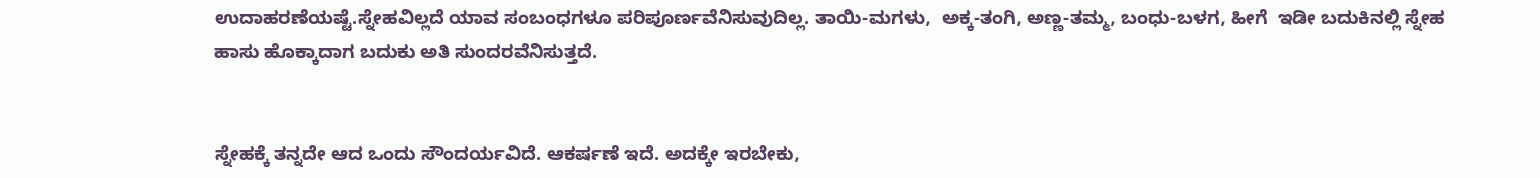ಉದಾಹರಣೆಯಷ್ಟೆ.ಸ್ನೇಹವಿಲ್ಲದೆ ಯಾವ ಸಂಬಂಧಗಳೂ ಪರಿಪೂರ್ಣವೆನಿಸುವುದಿಲ್ಲ. ತಾಯಿ-ಮಗಳು,  ಅಕ್ಕ-ತಂಗಿ, ಅಣ್ಣ-ತಮ್ಮ, ಬಂಧು-ಬಳಗ, ಹೀಗೆ  ಇಡೀ ಬದುಕಿನಲ್ಲಿ ಸ್ನೇಹ ಹಾಸು ಹೊಕ್ಕಾದಾಗ ಬದುಕು ಅತಿ ಸುಂದರವೆನಿಸುತ್ತದೆ.


ಸ್ನೇಹಕ್ಕೆ ತನ್ನದೇ ಆದ ಒಂದು ಸೌಂದರ್ಯವಿದೆ. ಆಕರ್ಷಣೆ ಇದೆ. ಅದಕ್ಕೇ ಇರಬೇಕು,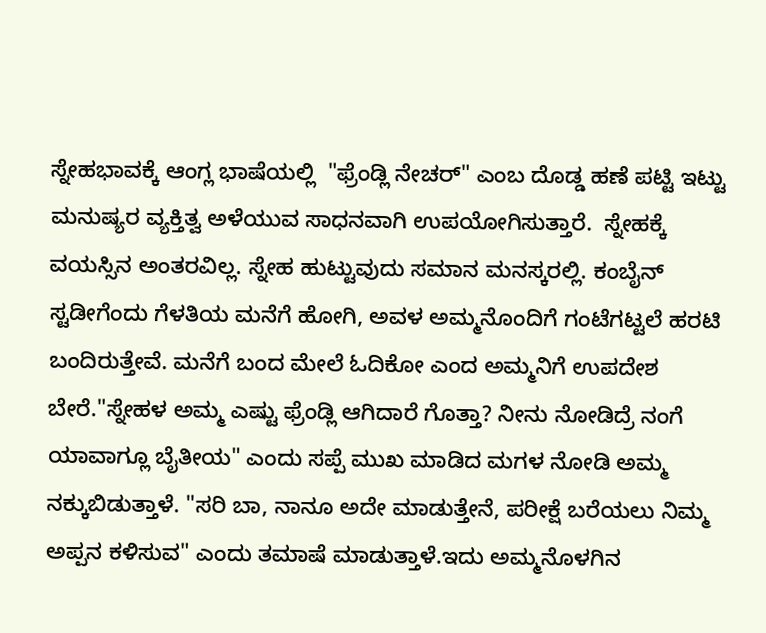ಸ್ನೇಹಭಾವಕ್ಕೆ ಆಂಗ್ಲ ಭಾಷೆಯಲ್ಲಿ  "ಫ್ರೆಂಡ್ಲಿ ನೇಚರ್" ಎಂಬ ದೊಡ್ಡ ಹಣೆ ಪಟ್ಟಿ ಇಟ್ಟು ಮನುಷ್ಯರ ವ್ಯಕ್ತಿತ್ವ ಅಳೆಯುವ ಸಾಧನವಾಗಿ ಉಪಯೋಗಿಸುತ್ತಾರೆ.  ಸ್ನೇಹಕ್ಕೆ ವಯಸ್ಸಿನ ಅಂತರವಿಲ್ಲ. ಸ್ನೇಹ ಹುಟ್ಟುವುದು ಸಮಾನ ಮನಸ್ಕರಲ್ಲಿ. ಕಂಬೈನ್ ಸ್ಟಡೀಗೆಂದು ಗೆಳತಿಯ ಮನೆಗೆ ಹೋಗಿ, ಅವಳ ಅಮ್ಮನೊಂದಿಗೆ ಗಂಟೆಗಟ್ಟಲೆ ಹರಟಿ ಬಂದಿರುತ್ತೇವೆ. ಮನೆಗೆ ಬಂದ ಮೇಲೆ ಓದಿಕೋ ಎಂದ ಅಮ್ಮನಿಗೆ ಉಪದೇಶ ಬೇರೆ."ಸ್ನೇಹಳ ಅಮ್ಮ ಎಷ್ಟು ಫ್ರೆಂಡ್ಲಿ ಆಗಿದಾರೆ ಗೊತ್ತಾ? ನೀನು ನೋಡಿದ್ರೆ ನಂಗೆ ಯಾವಾಗ್ಲೂ ಬೈತೀಯ" ಎಂದು ಸಪ್ಪೆ ಮುಖ ಮಾಡಿದ ಮಗಳ ನೋಡಿ ಅಮ್ಮ ನಕ್ಕುಬಿಡುತ್ತಾಳೆ. "ಸರಿ ಬಾ, ನಾನೂ ಅದೇ ಮಾಡುತ್ತೇನೆ, ಪರೀಕ್ಷೆ ಬರೆಯಲು ನಿಮ್ಮ ಅಪ್ಪನ ಕಳಿಸುವ" ಎಂದು ತಮಾಷೆ ಮಾಡುತ್ತಾಳೆ.ಇದು ಅಮ್ಮನೊಳಗಿನ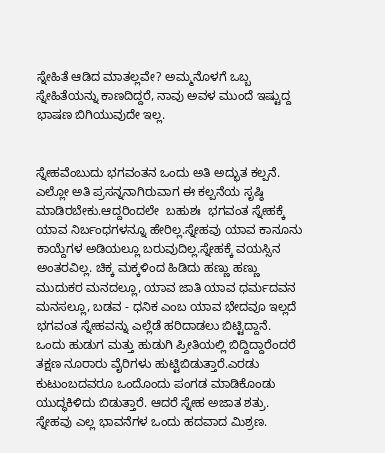ಸ್ನೇಹಿತೆ ಆಡಿದ ಮಾತಲ್ಲವೇ? ಅಮ್ಮನೊಳಗೆ ಒಬ್ಬ ಸ್ನೇಹಿತೆಯನ್ನು ಕಾಣದಿದ್ದರೆ, ನಾವು ಅವಳ ಮುಂದೆ ಇಷ್ಟುದ್ದ ಭಾಷಣ ಬಿಗಿಯುವುದೇ ಇಲ್ಲ.


ಸ್ನೇಹವೆಂಬುದು ಭಗವಂತನ ಒಂದು ಅತಿ ಅದ್ಭುತ ಕಲ್ಪನೆ. ಎಲ್ಲೋ ಅತಿ ಪ್ರಸನ್ನನಾಗಿರುವಾಗ ಈ ಕಲ್ಪನೆಯ ಸೃಷ್ಠಿ ಮಾಡಿರಬೇಕು.ಆದ್ದರಿಂದಲೇ  ಬಹುಶಃ  ಭಗವಂತ ಸ್ನೇಹಕ್ಕೆ ಯಾವ ನಿರ್ಬಂಧಗಳನ್ನೂ ಹೇರಿಲ್ಲ.ಸ್ನೇಹವು ಯಾವ ಕಾನೂನು ಕಾಯ್ದೆಗಳ ಅಡಿಯಲ್ಲೂ ಬರುವುದಿಲ್ಲ.ಸ್ನೇಹಕ್ಕೆ ವಯಸ್ಸಿನ ಅಂತರವಿಲ್ಲ. ಚಿಕ್ಕ ಮಕ್ಕಳಿಂದ ಹಿಡಿದು ಹಣ್ಣು ಹಣ್ಣು ಮುದುಕರ ಮನದಲ್ಲೂ, ಯಾವ ಜಾತಿ ಯಾವ ಧರ್ಮದವನ ಮನಸಲ್ಲೂ, ಬಡವ - ಧನಿಕ ಎಂಬ ಯಾವ ಭೇದವೂ ಇಲ್ಲದೆ ಭಗವಂತ ಸ್ನೇಹವನ್ನು ಎಲ್ಲೆಡೆ ಹರಿದಾಡಲು ಬಿಟ್ಟಿದ್ದಾನೆ. ಒಂದು ಹುಡುಗ ಮತ್ತು ಹುಡುಗಿ ಪ್ರೀತಿಯಲ್ಲಿ ಬಿದ್ದಿದ್ದಾರೆಂದರೆ ತಕ್ಷಣ ನೂರಾರು ವೈರಿಗಳು ಹುಟ್ಟಿಬಿಡುತ್ತಾರೆ.ಎರಡು ಕುಟುಂಬದವರೂ ಒಂದೊಂದು ಪಂಗಡ ಮಾಡಿಕೊಂಡು ಯುದ್ಧಕಿಳಿದು ಬಿಡುತ್ತಾರೆ. ಆದರೆ ಸ್ನೇಹ ಅಜಾತ ಶತ್ರು. ಸ್ನೇಹವು ಎಲ್ಲ ಭಾವನೆಗಳ ಒಂದು ಹದವಾದ ಮಿಶ್ರಣ.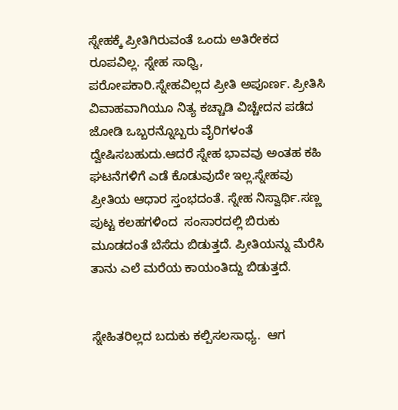ಸ್ನೇಹಕ್ಕೆ ಪ್ರೀತಿಗಿರುವಂತೆ ಒಂದು ಅತಿರೇಕದ ರೂಪವಿಲ್ಲ. ಸ್ನೇಹ ಸಾಧ್ವಿ,  ಪರೋಪಕಾರಿ.ಸ್ನೇಹವಿಲ್ಲದ ಪ್ರೀತಿ ಅಪೂರ್ಣ. ಪ್ರೀತಿಸಿ ವಿವಾಹವಾಗಿಯೂ ನಿತ್ಯ ಕಚ್ಚಾಡಿ ವಿಚ್ಚೇದನ ಪಡೆದ ಜೋಡಿ ಒಬ್ಬರನ್ನೊಬ್ಬರು ವೈರಿಗಳಂತೆ ದ್ವೇಷಿಸಬಹುದು.ಆದರೆ ಸ್ನೇಹ ಭಾವವು ಅಂತಹ ಕಹಿ ಘಟನೆಗಳಿಗೆ ಎಡೆ ಕೊಡುವುದೇ ಇಲ್ಲ.ಸ್ನೇಹವು ಪ್ರೀತಿಯ ಆಧಾರ ಸ್ತಂಭದಂತೆ. ಸ್ನೇಹ ನಿಸ್ವಾರ್ಥಿ.ಸಣ್ಣ ಪುಟ್ಟ ಕಲಹಗಳಿಂದ  ಸಂಸಾರದಲ್ಲಿ ಬಿರುಕು ಮೂಡದಂತೆ ಬೆಸೆದು ಬಿಡುತ್ತದೆ. ಪ್ರೀತಿಯನ್ನು ಮೆರೆಸಿ ತಾನು ಎಲೆ ಮರೆಯ ಕಾಯಂತಿದ್ದು ಬಿಡುತ್ತದೆ.


ಸ್ನೇಹಿತರಿಲ್ಲದ ಬದುಕು ಕಲ್ಪಿಸಲಸಾಧ್ಯ.  ಆಗ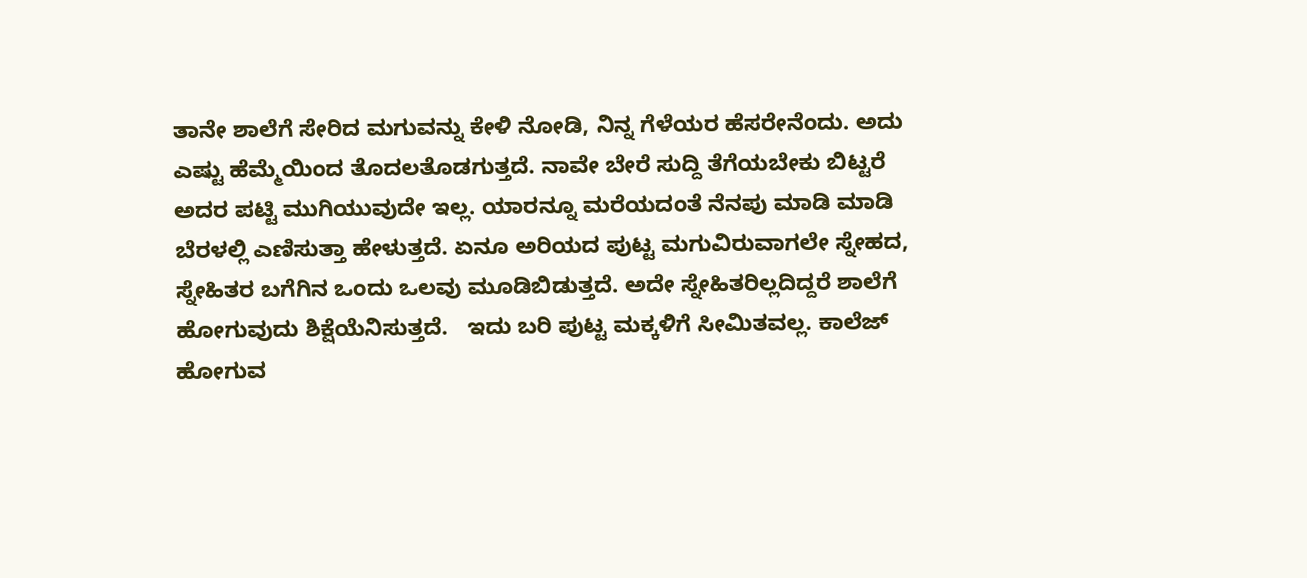ತಾನೇ ಶಾಲೆಗೆ ಸೇರಿದ ಮಗುವನ್ನು ಕೇಳಿ ನೋಡಿ, ನಿನ್ನ ಗೆಳೆಯರ ಹೆಸರೇನೆಂದು. ಅದು ಎಷ್ಟು ಹೆಮ್ಮೆಯಿಂದ ತೊದಲತೊಡಗುತ್ತದೆ. ನಾವೇ ಬೇರೆ ಸುದ್ದಿ ತೆಗೆಯಬೇಕು ಬಿಟ್ಟರೆ ಅದರ ಪಟ್ಟಿ ಮುಗಿಯುವುದೇ ಇಲ್ಲ. ಯಾರನ್ನೂ ಮರೆಯದಂತೆ ನೆನಪು ಮಾಡಿ ಮಾಡಿ ಬೆರಳಲ್ಲಿ ಎಣಿಸುತ್ತಾ ಹೇಳುತ್ತದೆ. ಏನೂ ಅರಿಯದ ಪುಟ್ಟ ಮಗುವಿರುವಾಗಲೇ ಸ್ನೇಹದ, ಸ್ನೇಹಿತರ ಬಗೆಗಿನ ಒಂದು ಒಲವು ಮೂಡಿಬಿಡುತ್ತದೆ. ಅದೇ ಸ್ನೇಹಿತರಿಲ್ಲದಿದ್ದರೆ ಶಾಲೆಗೆ ಹೋಗುವುದು ಶಿಕ್ಷೆಯೆನಿಸುತ್ತದೆ.   ಇದು ಬರಿ ಪುಟ್ಟ ಮಕ್ಕಳಿಗೆ ಸೀಮಿತವಲ್ಲ. ಕಾಲೆಜ್  ಹೋಗುವ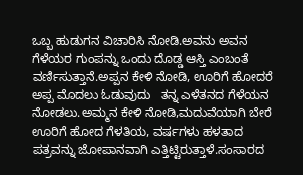ಒಬ್ಬ ಹುಡುಗನ ವಿಚಾರಿಸಿ ನೋಡಿ.ಅವನು ಅವನ ಗೆಳೆಯರ ಗುಂಪನ್ನು ಒಂದು ದೊಡ್ಡ ಆಸ್ತಿ ಎಂಬಂತೆ ವರ್ಣಿಸುತ್ತಾನೆ.ಅಪ್ಪನ ಕೇಳಿ ನೋಡಿ, ಊರಿಗೆ ಹೋದರೆ ಅಪ್ಪ ಮೊದಲು ಓಡುವುದು   ತನ್ನ ಎಳೆತನದ ಗೆಳೆಯನ ನೋಡಲು.ಅಮ್ಮನ ಕೇಳಿ ನೋಡಿ,ಮದುವೆಯಾಗಿ ಬೇರೆ ಊರಿಗೆ ಹೋದ ಗೆಳತಿಯ, ವರ್ಷಗಳು ಹಳತಾದ ಪತ್ರವನ್ನು ಜೋಪಾನವಾಗಿ ಎತ್ತಿಟ್ಟಿರುತ್ತಾಳೆ.ಸಂಸಾರದ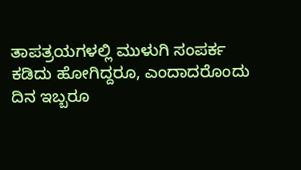ತಾಪತ್ರಯಗಳಲ್ಲಿ ಮುಳುಗಿ ಸಂಪರ್ಕ ಕಡಿದು ಹೋಗಿದ್ದರೂ, ಎಂದಾದರೊಂದು ದಿನ ಇಬ್ಬರೂ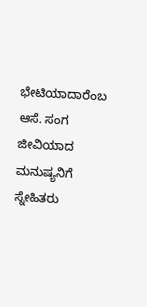ಭೇಟಿಯಾದಾರೆಂಬ ಆಸೆ. ಸಂಗ ಜೀವಿಯಾದ ಮನುಷ್ಯನಿಗೆ ಸ್ನೇಹಿತರು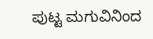ಪುಟ್ಟ ಮಗುವಿನಿಂದ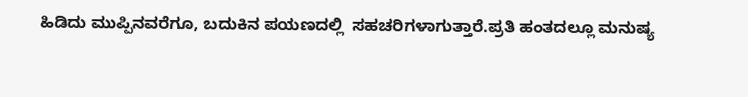ಹಿಡಿದು ಮುಪ್ಪಿನವರೆಗೂ, ಬದುಕಿನ ಪಯಣದಲ್ಲಿ  ಸಹಚರಿಗಳಾಗುತ್ತಾರೆ.ಪ್ರತಿ ಹಂತದಲ್ಲೂ ಮನುಷ್ಯ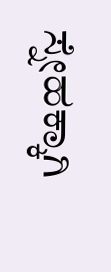ಸ್ನೇಹಕ್ಕಾಗಿ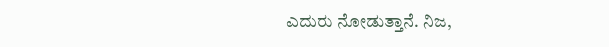ಎದುರು ನೋಡುತ್ತಾನೆ. ನಿಜ,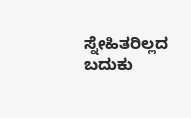ಸ್ನೇಹಿತರಿಲ್ಲದ ಬದುಕು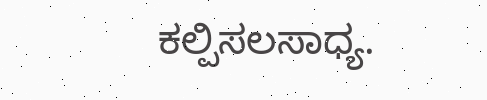ಕಲ್ಪಿಸಲಸಾಧ್ಯ.